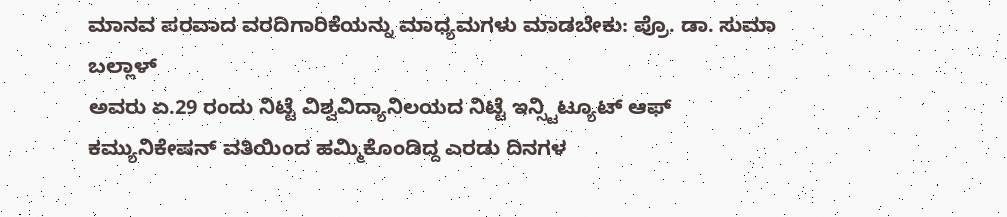ಮಾನವ ಪರವಾದ ವರದಿಗಾರಿಕೆಯನ್ನು ಮಾಧ್ಯಮಗಳು ಮಾಡಬೇಕು: ಪ್ರೊ. ಡಾ. ಸುಮಾ ಬಲ್ಲಾಳ್
ಅವರು ಏ.29 ರಂದು ನಿಟ್ಟೆ ವಿಶ್ವವಿದ್ಯಾನಿಲಯದ ನಿಟ್ಟೆ ಇನ್ಸ್ಟಿಟ್ಯೂಟ್ ಆಫ್ ಕಮ್ಯುನಿಕೇಷನ್ ವತಿಯಿಂದ ಹಮ್ಮಿಕೊಂಡಿದ್ದ ಎರಡು ದಿನಗಳ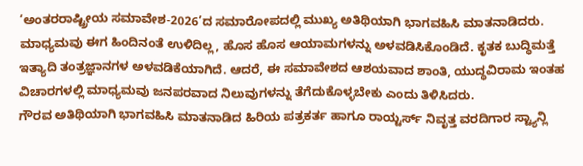‘ಅಂತರರಾಷ್ಟ್ರೀಯ ಸಮಾವೇಶ-2026’ದ ಸಮಾರೋಪದಲ್ಲಿ ಮುಖ್ಯ ಅತಿಥಿಯಾಗಿ ಭಾಗವಹಿಸಿ ಮಾತನಾಡಿದರು.
ಮಾಧ್ಯಮವು ಈಗ ಹಿಂದಿನಂತೆ ಉಳಿದಿಲ್ಲ, ಹೊಸ ಹೊಸ ಆಯಾಮಗಳನ್ನು ಅಳವಡಿಸಿಕೊಂಡಿದೆ. ಕೃತಕ ಬುದ್ಧಿಮತ್ತೆ ಇತ್ಯಾದಿ ತಂತ್ರಜ್ಞಾನಗಳ ಅಳವಡಿಕೆಯಾಗಿದೆ. ಆದರೆ, ಈ ಸಮಾವೇಶದ ಆಶಯವಾದ ಶಾಂತಿ, ಯುದ್ಧವಿರಾಮ ಇಂತಹ ವಿಚಾರಗಳಲ್ಲಿ ಮಾಧ್ಯಮವು ಜನಪರವಾದ ನಿಲುವುಗಳನ್ನು ತೆಗೆದುಕೊಳ್ಳಬೇಕು ಎಂದು ತಿಳಿಸಿದರು.
ಗೌರವ ಅತಿಥಿಯಾಗಿ ಭಾಗವಹಿಸಿ ಮಾತನಾಡಿದ ಹಿರಿಯ ಪತ್ರಕರ್ತ ಹಾಗೂ ರಾಯ್ಟರ್ಸ್ ನಿವೃತ್ತ ವರದಿಗಾರ ಸ್ಟ್ಯಾನ್ಲಿ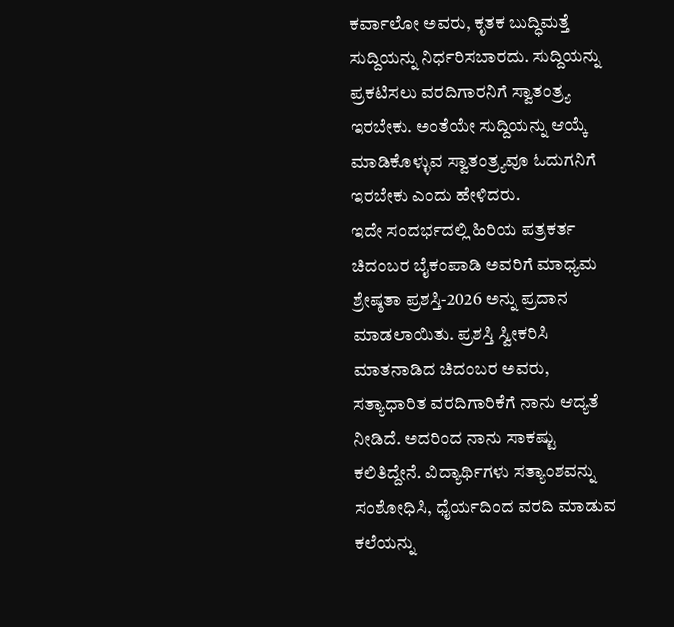ಕರ್ವಾಲೋ ಅವರು, ಕೃತಕ ಬುದ್ಧಿಮತ್ತೆ ಸುದ್ದಿಯನ್ನು ನಿರ್ಧರಿಸಬಾರದು. ಸುದ್ದಿಯನ್ನು ಪ್ರಕಟಿಸಲು ವರದಿಗಾರನಿಗೆ ಸ್ವಾತಂತ್ರ್ಯ ಇರಬೇಕು. ಅಂತೆಯೇ ಸುದ್ದಿಯನ್ನು ಆಯ್ಕೆ ಮಾಡಿಕೊಳ್ಳುವ ಸ್ವಾತಂತ್ರ್ಯವೂ ಓದುಗನಿಗೆ ಇರಬೇಕು ಎಂದು ಹೇಳಿದರು.
ಇದೇ ಸಂದರ್ಭದಲ್ಲಿ ಹಿರಿಯ ಪತ್ರಕರ್ತ ಚಿದಂಬರ ಬೈಕಂಪಾಡಿ ಅವರಿಗೆ ಮಾಧ್ಯಮ ಶ್ರೇಷ್ಠತಾ ಪ್ರಶಸ್ತಿ-2026 ಅನ್ನು ಪ್ರದಾನ ಮಾಡಲಾಯಿತು. ಪ್ರಶಸ್ತಿ ಸ್ವೀಕರಿಸಿ ಮಾತನಾಡಿದ ಚಿದಂಬರ ಅವರು, ಸತ್ಯಾಧಾರಿತ ವರದಿಗಾರಿಕೆಗೆ ನಾನು ಆದ್ಯತೆ ನೀಡಿದೆ. ಅದರಿಂದ ನಾನು ಸಾಕಷ್ಟು ಕಲಿತಿದ್ದೇನೆ. ವಿದ್ಯಾರ್ಥಿಗಳು ಸತ್ಯಾಂಶವನ್ನು ಸಂಶೋಧಿಸಿ, ಧೈರ್ಯದಿಂದ ವರದಿ ಮಾಡುವ ಕಲೆಯನ್ನು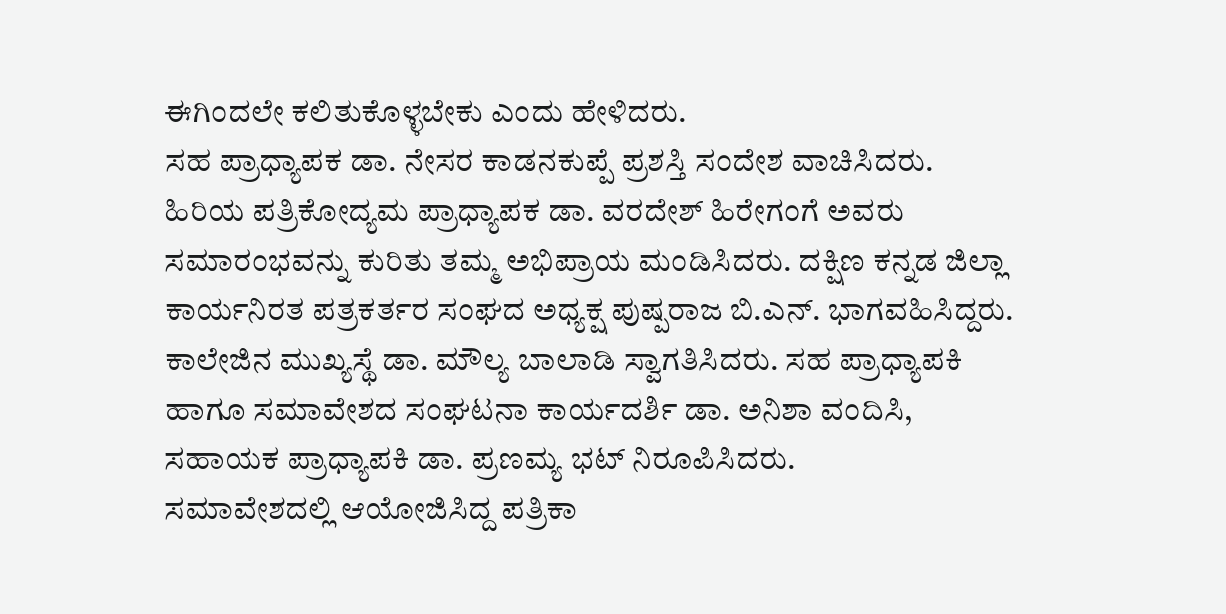ಈಗಿಂದಲೇ ಕಲಿತುಕೊಳ್ಳಬೇಕು ಎಂದು ಹೇಳಿದರು.
ಸಹ ಪ್ರಾಧ್ಯಾಪಕ ಡಾ. ನೇಸರ ಕಾಡನಕುಪ್ಪೆ ಪ್ರಶಸ್ತಿ ಸಂದೇಶ ವಾಚಿಸಿದರು. ಹಿರಿಯ ಪತ್ರಿಕೋದ್ಯಮ ಪ್ರಾಧ್ಯಾಪಕ ಡಾ. ವರದೇಶ್ ಹಿರೇಗಂಗೆ ಅವರು ಸಮಾರಂಭವನ್ನು ಕುರಿತು ತಮ್ಮ ಅಭಿಪ್ರಾಯ ಮಂಡಿಸಿದರು. ದಕ್ಷಿಣ ಕನ್ನಡ ಜಿಲ್ಲಾ ಕಾರ್ಯನಿರತ ಪತ್ರಕರ್ತರ ಸಂಘದ ಅಧ್ಯಕ್ಷ ಪುಷ್ಪರಾಜ ಬಿ.ಎನ್. ಭಾಗವಹಿಸಿದ್ದರು.
ಕಾಲೇಜಿನ ಮುಖ್ಯಸ್ಥೆ ಡಾ. ಮೌಲ್ಯ ಬಾಲಾಡಿ ಸ್ವಾಗತಿಸಿದರು. ಸಹ ಪ್ರಾಧ್ಯಾಪಕಿ ಹಾಗೂ ಸಮಾವೇಶದ ಸಂಘಟನಾ ಕಾರ್ಯದರ್ಶಿ ಡಾ. ಅನಿಶಾ ವಂದಿಸಿ, ಸಹಾಯಕ ಪ್ರಾಧ್ಯಾಪಕಿ ಡಾ. ಪ್ರಣಮ್ಯ ಭಟ್ ನಿರೂಪಿಸಿದರು.
ಸಮಾವೇಶದಲ್ಲಿ ಆಯೋಜಿಸಿದ್ದ ಪತ್ರಿಕಾ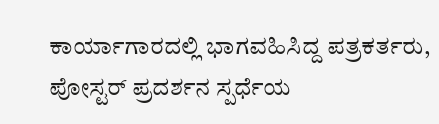ಕಾರ್ಯಾಗಾರದಲ್ಲಿ ಭಾಗವಹಿಸಿದ್ದ ಪತ್ರಕರ್ತರು, ಪೋಸ್ಟರ್ ಪ್ರದರ್ಶನ ಸ್ಪರ್ಧೆಯ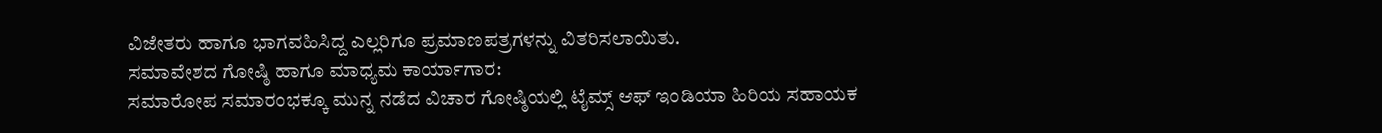ವಿಜೇತರು ಹಾಗೂ ಭಾಗವಹಿಸಿದ್ದ ಎಲ್ಲರಿಗೂ ಪ್ರಮಾಣಪತ್ರಗಳನ್ನು ವಿತರಿಸಲಾಯಿತು.
ಸಮಾವೇಶದ ಗೋಷ್ಠಿ ಹಾಗೂ ಮಾಧ್ಯಮ ಕಾರ್ಯಾಗಾರ:
ಸಮಾರೋಪ ಸಮಾರಂಭಕ್ಕೂ ಮುನ್ನ ನಡೆದ ವಿಚಾರ ಗೋಷ್ಠಿಯಲ್ಲಿ ಟೈಮ್ಸ್ ಆಫ್ ಇಂಡಿಯಾ ಹಿರಿಯ ಸಹಾಯಕ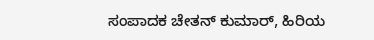ಸಂಪಾದಕ ಚೇತನ್ ಕುಮಾರ್, ಹಿರಿಯ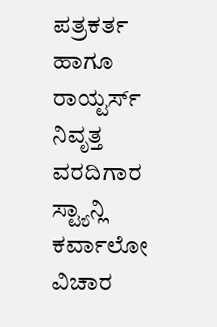ಪತ್ರಕರ್ತ ಹಾಗೂ ರಾಯ್ಟರ್ಸ್ ನಿವೃತ್ತ ವರದಿಗಾರ ಸ್ಟ್ಯಾನ್ಲಿ ಕರ್ವಾಲೋ ವಿಚಾರ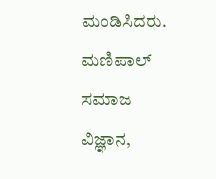ಮಂಡಿಸಿದರು. ಮಣಿಪಾಲ್ ಸಮಾಜ ವಿಜ್ಞಾನ,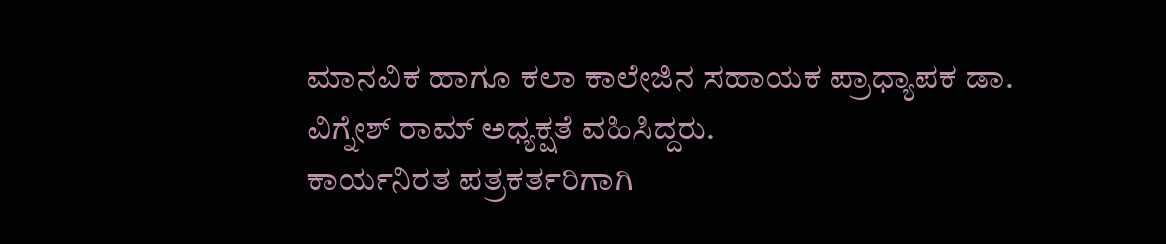ಮಾನವಿಕ ಹಾಗೂ ಕಲಾ ಕಾಲೇಜಿನ ಸಹಾಯಕ ಪ್ರಾಧ್ಯಾಪಕ ಡಾ. ವಿಗ್ನೇಶ್ ರಾಮ್ ಅಧ್ಯಕ್ಷತೆ ವಹಿಸಿದ್ದರು.
ಕಾರ್ಯನಿರತ ಪತ್ರಕರ್ತರಿಗಾಗಿ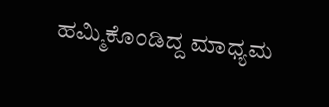ಹಮ್ಮಿಕೊಂಡಿದ್ದ ಮಾಧ್ಯಮ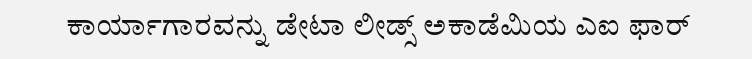ಕಾರ್ಯಾಗಾರವನ್ನು ಡೇಟಾ ಲೀಡ್ಸ್ ಅಕಾಡೆಮಿಯ ಎಐ ಫಾರ್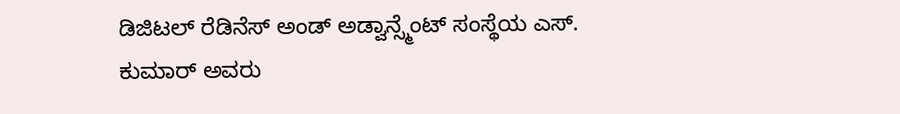ಡಿಜಿಟಲ್ ರೆಡಿನೆಸ್ ಅಂಡ್ ಅಡ್ವಾನ್ಸ್ಮೆಂಟ್ ಸಂಸ್ಥೆಯ ಎಸ್. ಕುಮಾರ್ ಅವರು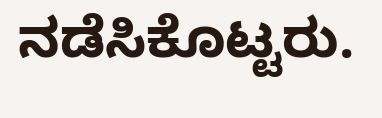ನಡೆಸಿಕೊಟ್ಟರು.